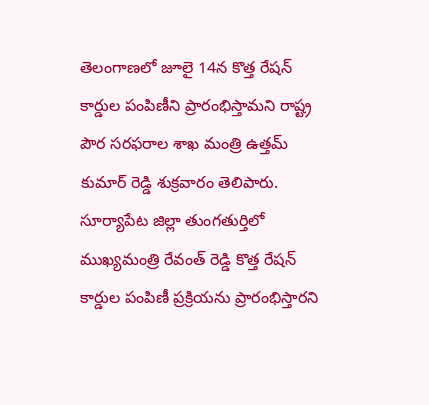తెలంగాణలో జూలై 14న కొత్త రేషన్ కార్డుల పంపిణీని ప్రారంభిస్తామని రాష్ట్ర పౌర సరఫరాల శాఖ మంత్రి ఉత్తమ్ కుమార్ రెడ్డి శుక్రవారం తెలిపారు. సూర్యాపేట జిల్లా తుంగతుర్తిలో ముఖ్యమంత్రి రేవంత్ రెడ్డి కొత్త రేషన్ కార్డుల పంపిణీ ప్రక్రియను ప్రారంభిస్తారని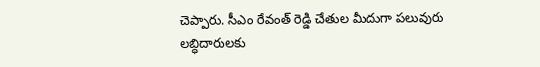చెప్పారు. సీఎం రేవంత్ రెడ్డి చేతుల మీదుగా పలువురు లబ్ధిదారులకు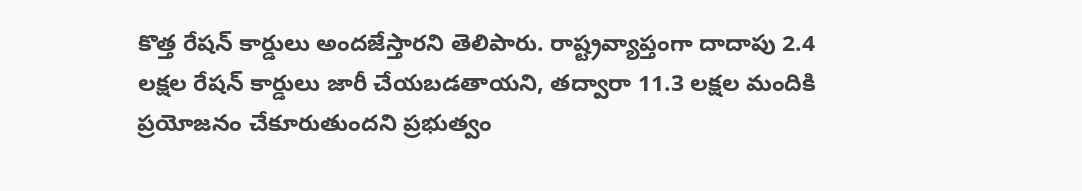కొత్త రేషన్ కార్డులు అందజేస్తారని తెలిపారు. రాష్ట్రవ్యాప్తంగా దాదాపు 2.4 లక్షల రేషన్ కార్డులు జారీ చేయబడతాయని, తద్వారా 11.3 లక్షల మందికి ప్రయోజనం చేకూరుతుందని ప్రభుత్వం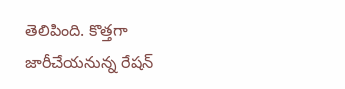తెలిపింది. కొత్తగా జారీచేయనున్న రేషన్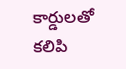కార్డులతో కలిపి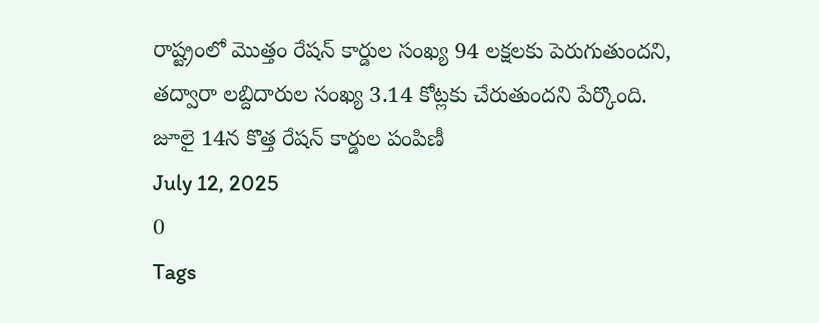రాష్ట్రంలో మొత్తం రేషన్ కార్డుల సంఖ్య 94 లక్షలకు పెరుగుతుందని, తద్వారా లబ్దిదారుల సంఖ్య 3.14 కోట్లకు చేరుతుందని పేర్కొంది.
జూలై 14న కొత్త రేషన్ కార్డుల పంపిణీ
July 12, 2025
0
Tags